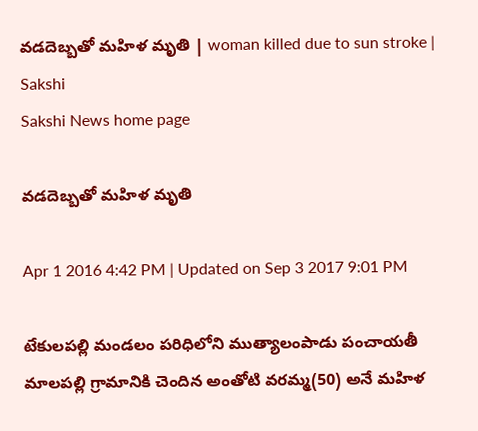వడదెబ్బతో మహిళ మృతి | woman killed due to sun stroke | Sakshi
Sakshi News home page

వడదెబ్బతో మహిళ మృతి

Apr 1 2016 4:42 PM | Updated on Sep 3 2017 9:01 PM

టేకులపల్లి మండలం పరిధిలోని ముత్యాలంపాడు పంచాయతీ మాలపల్లి గ్రామానికి చెందిన అంతోటి వరమ్మ(50) అనే మహిళ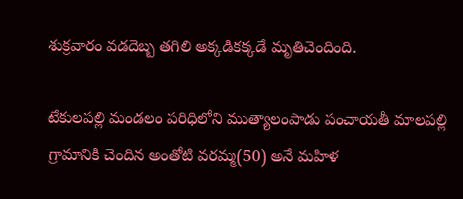శుక్రవారం వడదెబ్బ తగిలి అక్కడికక్కడే మృతిచెందింది.

టేకులపల్లి మండలం పరిధిలోని ముత్యాలంపాడు పంచాయతీ మాలపల్లి గ్రామానికి చెందిన అంతోటి వరమ్మ(50) అనే మహిళ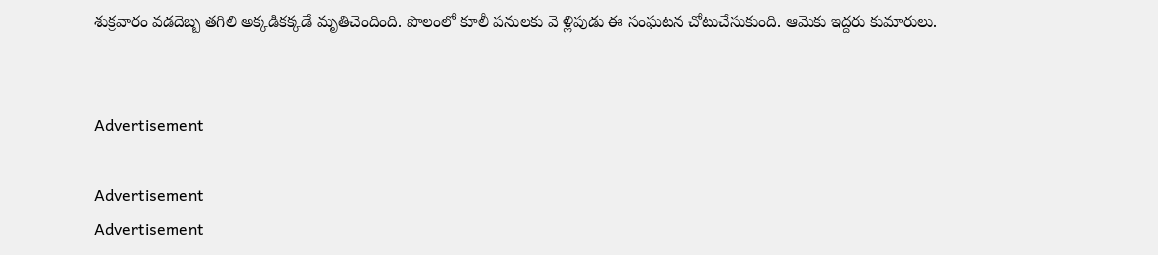శుక్రవారం వడదెబ్బ తగిలి అక్కడికక్కడే మృతిచెందింది. పొలంలో కూలీ పనులకు వె ళ్లిపుడు ఈ సంఘటన చోటుచేసుకుంది. ఆమెకు ఇద్దరు కుమారులు.


Advertisement

Advertisement
Advertisement